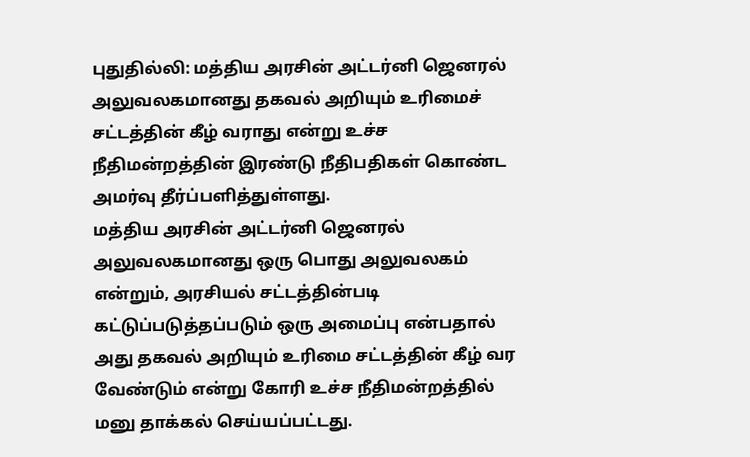புதுதில்லி: மத்திய அரசின் அட்டர்னி ஜெனரல் அலுவலகமானது தகவல் அறியும் உரிமைச் சட்டத்தின் கீழ் வராது என்று உச்ச நீதிமன்றத்தின் இரண்டு நீதிபதிகள் கொண்ட அமர்வு தீர்ப்பளித்துள்ளது.
மத்திய அரசின் அட்டர்னி ஜெனரல் அலுவலகமானது ஒரு பொது அலுவலகம் என்றும், அரசியல் சட்டத்தின்படி கட்டுப்படுத்தப்படும் ஒரு அமைப்பு என்பதால் அது தகவல் அறியும் உரிமை சட்டத்தின் கீழ் வர வேண்டும் என்று கோரி உச்ச நீதிமன்றத்தில் மனு தாக்கல் செய்யப்பட்டது.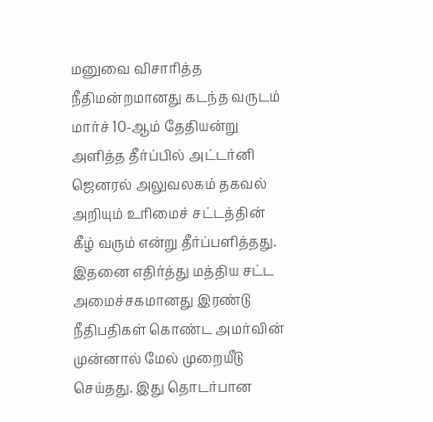மனுவை விசாரித்த நீதிமன்றமானது கடந்த வருடம் மார்ச் 10-ஆம் தேதியன்று அளித்த தீர்ப்பில் அட்டர்னி ஜெனரல் அலுவலகம் தகவல் அறியும் உரிமைச் சட்டத்தின் கீழ் வரும் என்று தீர்ப்பளித்தது.
இதனை எதிர்த்து மத்திய சட்ட அமைச்சகமானது இரண்டு நீதிபதிகள் கொண்ட அமர்வின் முன்னால் மேல் முறையீடு செய்தது. இது தொடர்பான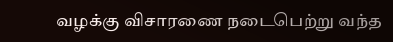வழக்கு விசாரணை நடைபெற்று வந்த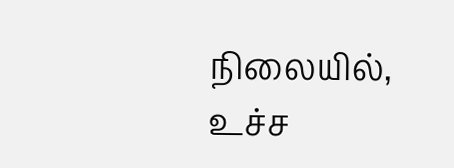நிலையில், உச்ச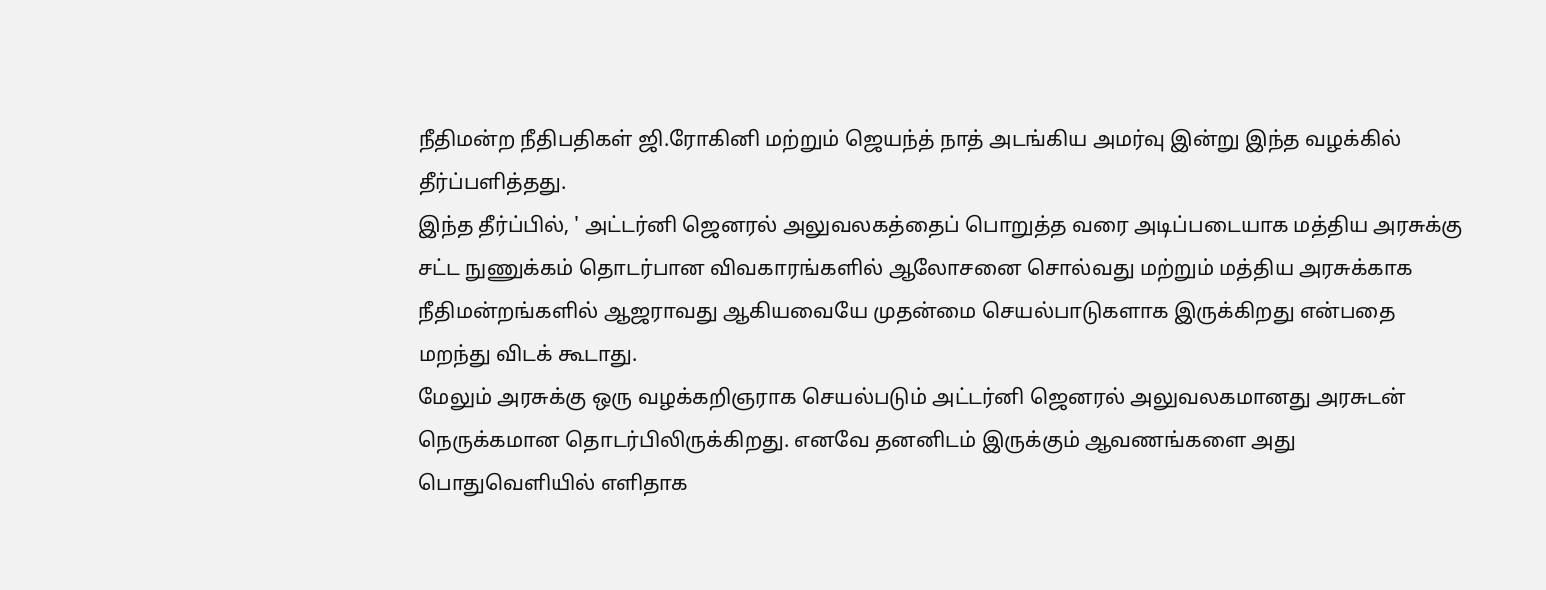நீதிமன்ற நீதிபதிகள் ஜி.ரோகினி மற்றும் ஜெயந்த் நாத் அடங்கிய அமர்வு இன்று இந்த வழக்கில் தீர்ப்பளித்தது.
இந்த தீர்ப்பில், ' அட்டர்னி ஜெனரல் அலுவலகத்தைப் பொறுத்த வரை அடிப்படையாக மத்திய அரசுக்கு சட்ட நுணுக்கம் தொடர்பான விவகாரங்களில் ஆலோசனை சொல்வது மற்றும் மத்திய அரசுக்காக நீதிமன்றங்களில் ஆஜராவது ஆகியவையே முதன்மை செயல்பாடுகளாக இருக்கிறது என்பதை மறந்து விடக் கூடாது.
மேலும் அரசுக்கு ஒரு வழக்கறிஞராக செயல்படும் அட்டர்னி ஜெனரல் அலுவலகமானது அரசுடன் நெருக்கமான தொடர்பிலிருக்கிறது. எனவே தனனிடம் இருக்கும் ஆவணங்களை அது பொதுவெளியில் எளிதாக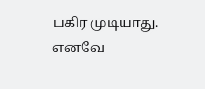பகிர முடியாது.
எனவே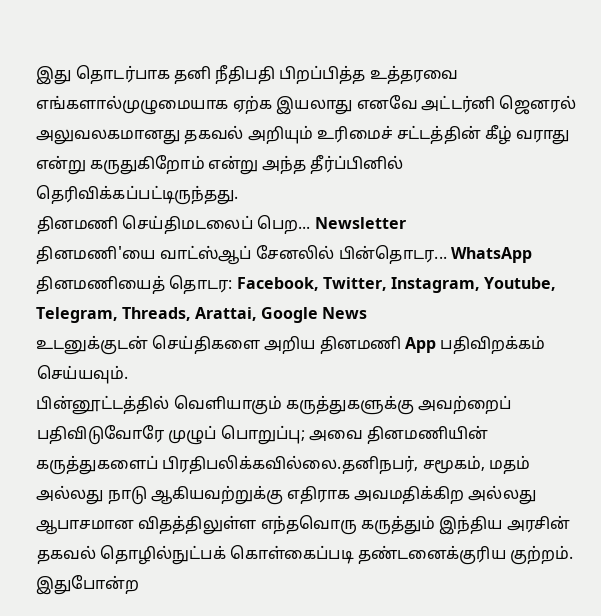இது தொடர்பாக தனி நீதிபதி பிறப்பித்த உத்தரவை எங்களால்முழுமையாக ஏற்க இயலாது எனவே அட்டர்னி ஜெனரல் அலுவலகமானது தகவல் அறியும் உரிமைச் சட்டத்தின் கீழ் வராது என்று கருதுகிறோம் என்று அந்த தீர்ப்பினில் தெரிவிக்கப்பட்டிருந்தது.
தினமணி செய்திமடலைப் பெற... Newsletter
தினமணி'யை வாட்ஸ்ஆப் சேனலில் பின்தொடர... WhatsApp
தினமணியைத் தொடர: Facebook, Twitter, Instagram, Youtube, Telegram, Threads, Arattai, Google News
உடனுக்குடன் செய்திகளை அறிய தினமணி App பதிவிறக்கம் செய்யவும்.
பின்னூட்டத்தில் வெளியாகும் கருத்துகளுக்கு அவற்றைப் பதிவிடுவோரே முழுப் பொறுப்பு; அவை தினமணியின் கருத்துகளைப் பிரதிபலிக்கவில்லை.தனிநபர், சமூகம், மதம் அல்லது நாடு ஆகியவற்றுக்கு எதிராக அவமதிக்கிற அல்லது ஆபாசமான விதத்திலுள்ள எந்தவொரு கருத்தும் இந்திய அரசின் தகவல் தொழில்நுட்பக் கொள்கைப்படி தண்டனைக்குரிய குற்றம். இதுபோன்ற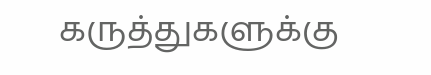கருத்துகளுக்கு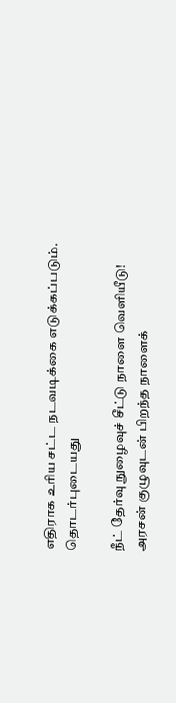எதிராக உரிய சட்ட நடவடிக்கை எடுக்கப்படும்.
தொடர்புடையது

நீட் தேர்வு நுழைவுச் சீட்டு நாளை வெளியீடு!
அரசன் குழுவுடன் பிறந்த நாளைக்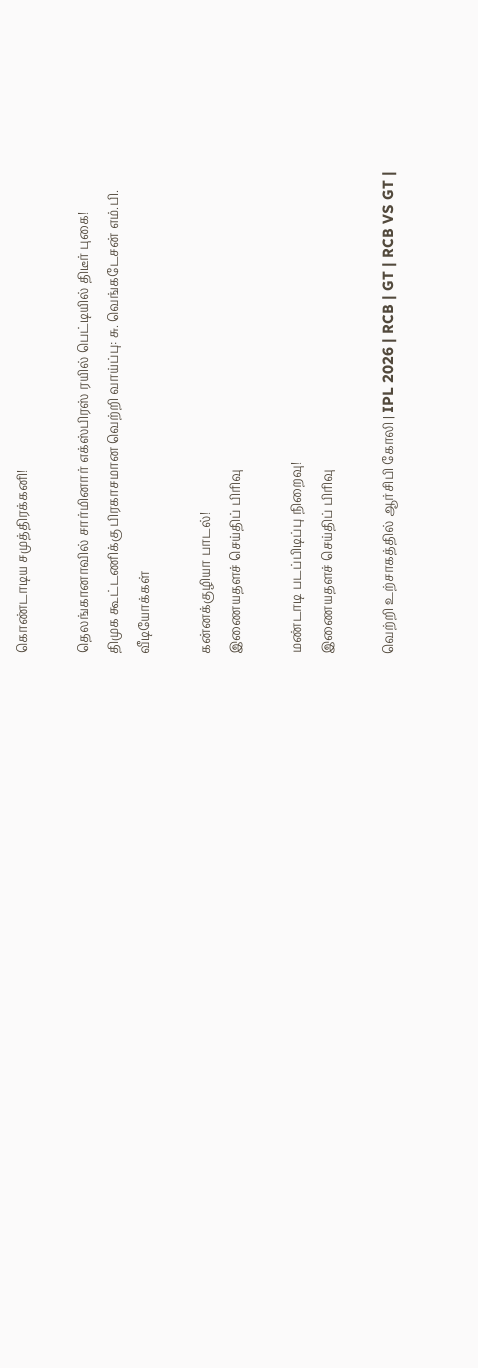கொண்டாடிய சமுத்திரக்கனி!

தெலங்கானாவில் சார்மினார் எக்ஸ்பிரஸ் ரயில் பெட்டியில் திடீர் புகை!
திமுக கூட்டணிக்கு பிரகாசமான வெற்றி வாய்ப்பு: சு. வெங்கடேசன் எம்.பி.
வீடியோக்கள்

கன்னக்குழியா பாடல்!
இணையதளச் செய்திப் பிரிவு

மண்டாடி படப்பிடிப்பு நிறைவு!
இணையதளச் செய்திப் பிரிவு

வெற்றி உற்சாகத்தில் ஆர்சிபி கோலி | IPL 2026 | RCB | GT | RCB VS GT |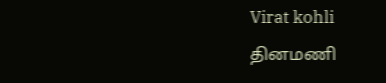Virat kohli
தினமணி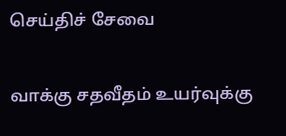செய்திச் சேவை

வாக்கு சதவீதம் உயர்வுக்கு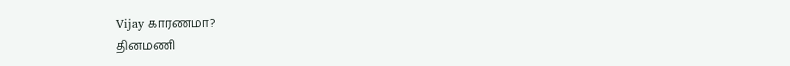Vijay காரணமா?
தினமணி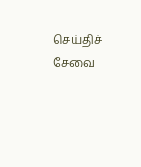செய்திச் சேவை